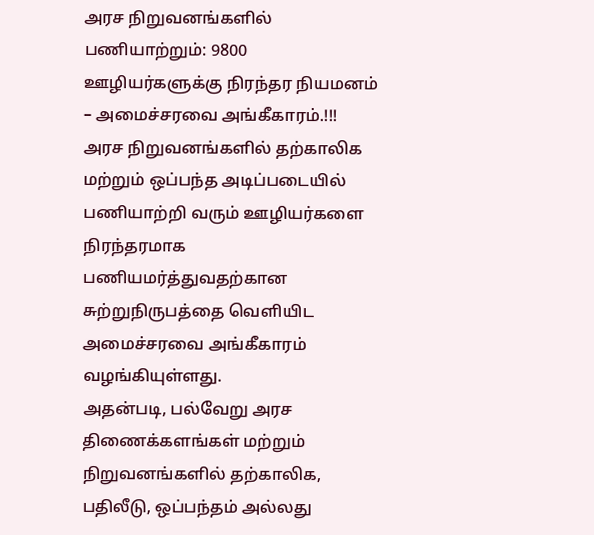அரச நிறுவனங்களில் பணியாற்றும்: 9800 ஊழியர்களுக்கு நிரந்தர நியமனம் – அமைச்சரவை அங்கீகாரம்.!!!
அரச நிறுவனங்களில் தற்காலிக மற்றும் ஒப்பந்த அடிப்படையில் பணியாற்றி வரும் ஊழியர்களை நிரந்தரமாக பணியமர்த்துவதற்கான சுற்றுநிருபத்தை வெளியிட அமைச்சரவை அங்கீகாரம் வழங்கியுள்ளது.
அதன்படி, பல்வேறு அரச திணைக்களங்கள் மற்றும் நிறுவனங்களில் தற்காலிக, பதிலீடு, ஒப்பந்தம் அல்லது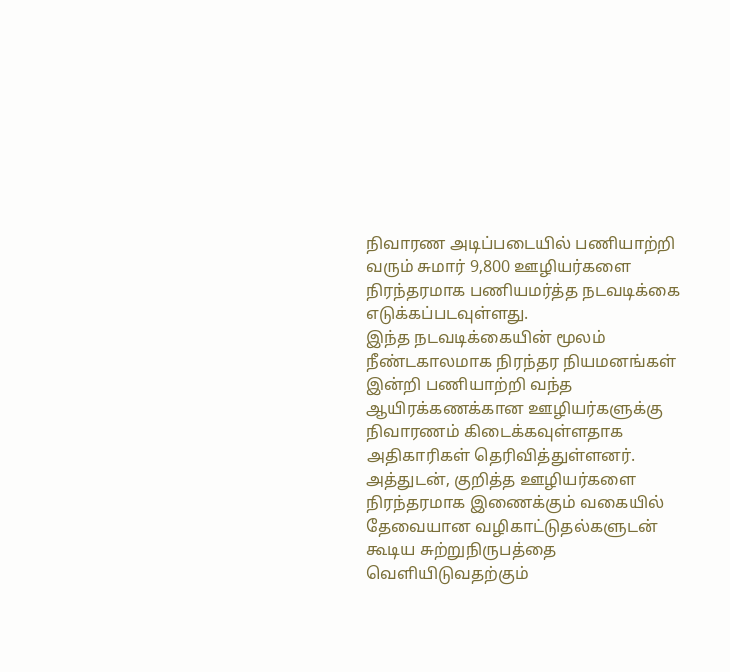நிவாரண அடிப்படையில் பணியாற்றி வரும் சுமார் 9,800 ஊழியர்களை நிரந்தரமாக பணியமர்த்த நடவடிக்கை எடுக்கப்படவுள்ளது.
இந்த நடவடிக்கையின் மூலம் நீண்டகாலமாக நிரந்தர நியமனங்கள் இன்றி பணியாற்றி வந்த ஆயிரக்கணக்கான ஊழியர்களுக்கு நிவாரணம் கிடைக்கவுள்ளதாக அதிகாரிகள் தெரிவித்துள்ளனர்.
அத்துடன், குறித்த ஊழியர்களை நிரந்தரமாக இணைக்கும் வகையில் தேவையான வழிகாட்டுதல்களுடன் கூடிய சுற்றுநிருபத்தை வெளியிடுவதற்கும்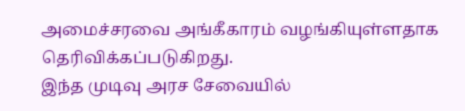அமைச்சரவை அங்கீகாரம் வழங்கியுள்ளதாக தெரிவிக்கப்படுகிறது.
இந்த முடிவு அரச சேவையில்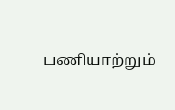பணியாற்றும்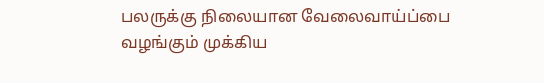பலருக்கு நிலையான வேலைவாய்ப்பை வழங்கும் முக்கிய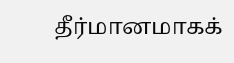தீர்மானமாகக்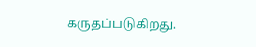கருதப்படுகிறது.